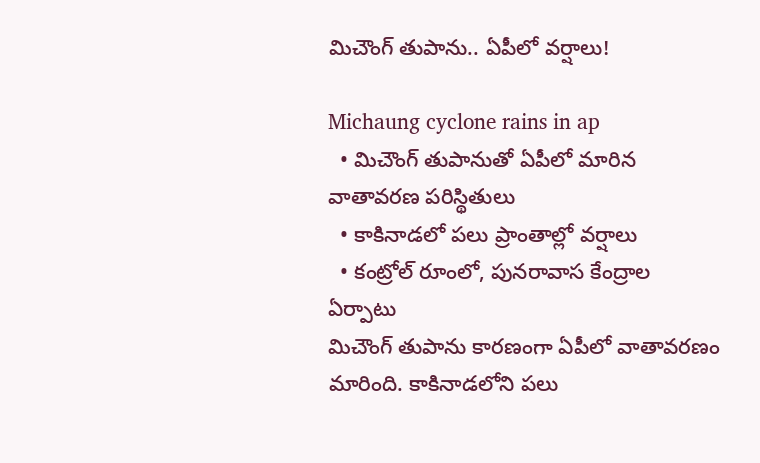మిచౌంగ్ తుపాను.. ఏపీలో వర్షాలు!

Michaung cyclone rains in ap
  • మిచౌంగ్ తుపానుతో ఏపీలో మారిన వాతావరణ పరిస్థితులు
  • కాకినాడలో పలు ప్రాంతాల్లో వర్షాలు
  • కంట్రోల్ రూంలో, పునరావాస కేంద్రాల ఏర్పాటు
మిచౌంగ్ తుపాను కారణంగా ఏపీలో వాతావరణం మారింది. కాకినాడలోని పలు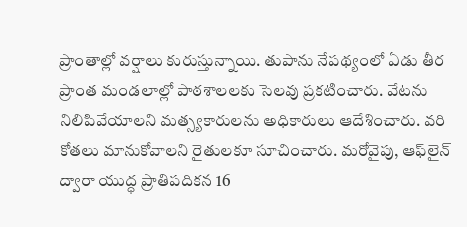ప్రాంతాల్లో వర్షాలు కురుస్తున్నాయి. తుపాను నేపథ్యంలో ఏడు తీర ప్రాంత మండలాల్లో పాఠశాలలకు సెలవు ప్రకటించారు. వేటను నిలిపివేయాలని మత్స్యకారులను అధికారులు ఆదేశించారు. వరి కోతలు మానుకోవాలని రైతులకూ సూచించారు. మరోవైపు, ఆఫ్‌లైన్ ద్వారా యుద్ధ ప్రాతిపదికన 16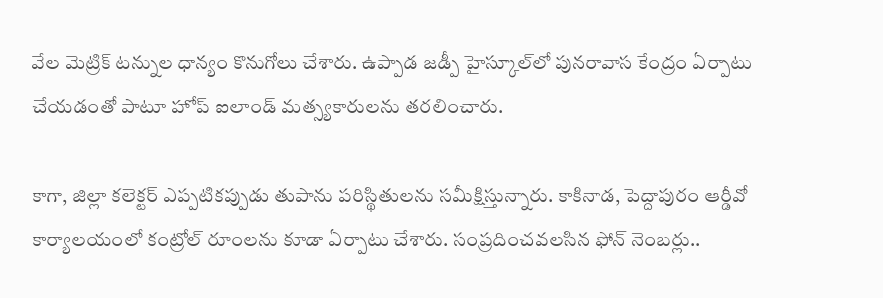వేల మెట్రిక్ టన్నుల ధాన్యం కొనుగోలు చేశారు. ఉప్పాడ జడ్పీ హైస్కూల్‌లో పునరావాస కేంద్రం ఏర్పాటు చేయడంతో పాటూ హోప్‌ ఐలాండ్ మత్స్యకారులను తరలించారు.

కాగా, జిల్లా కలెక్టర్ ఎప్పటికప్పుడు తుపాను పరిస్థితులను సమీక్షిస్తున్నారు. కాకినాడ, పెద్దాపురం ఆర్డీవో కార్యాలయంలో కంట్రోల్ రూంలను కూడా ఏర్పాటు చేశారు. సంప్రదించవలసిన ఫోన్ నెంబర్లు..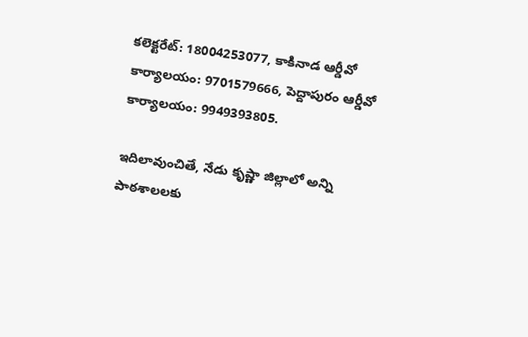కలెక్టరేట్: 18004253077, కాకినాడ ఆర్డీవో కార్యాలయం: 9701579666, పెద్దాపురం ఆర్డీవో కార్యాలయం: 9949393805.

ఇదిలావుంచితే, నేడు కృష్ణా జిల్లాలో అన్ని పాఠశాలలకు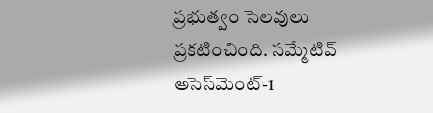ప్రభుత్వం సెలవులు ప్రకటించింది. సమ్మేటివ్ అసెస్‌మెంట్-1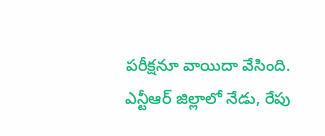పరీక్షనూ వాయిదా వేసింది. ఎన్టీఆర్ జిల్లాలో నేడు, రేపు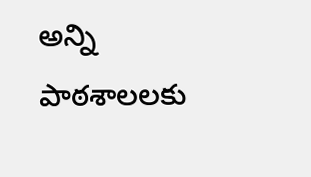అన్ని పాఠశాలలకు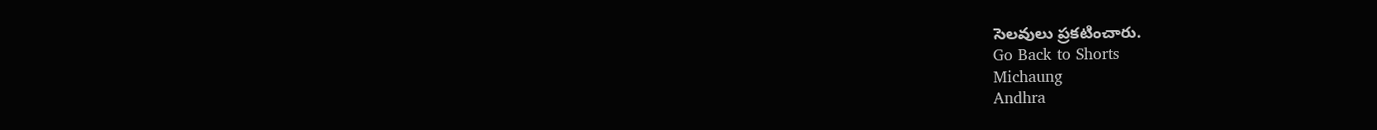సెలవులు ప్రకటించారు.
Go Back to Shorts
Michaung
Andhra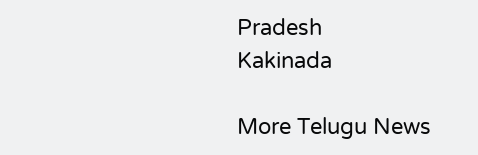Pradesh
Kakinada

More Telugu News